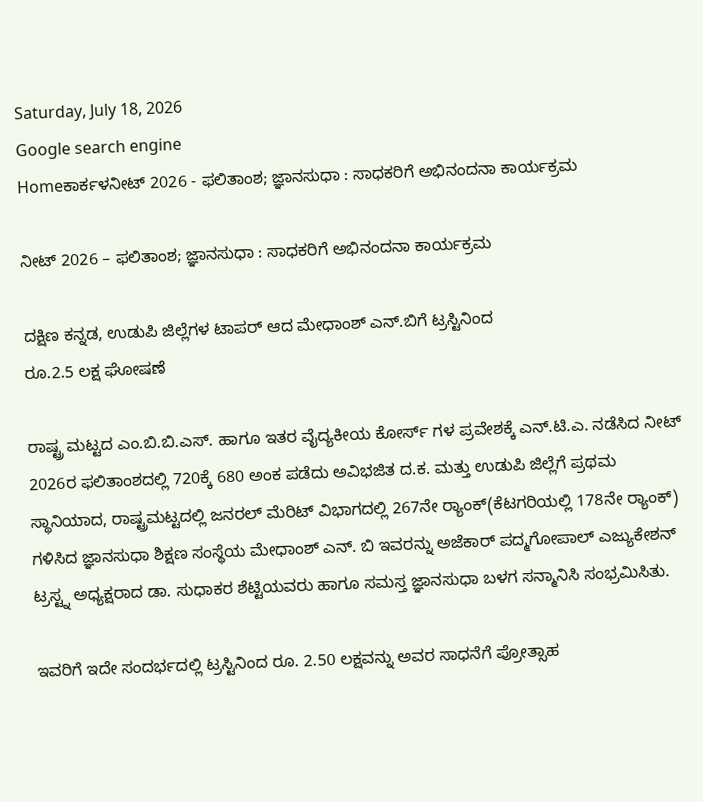Saturday, July 18, 2026
Google search engine
Homeಕಾರ್ಕಳನೀಟ್ 2026 - ಫಲಿತಾಂಶ; ಜ್ಞಾನಸುಧಾ : ಸಾಧಕರಿಗೆ ಅಭಿನಂದನಾ ಕಾರ್ಯಕ್ರಮ

ನೀಟ್ 2026 – ಫಲಿತಾಂಶ; ಜ್ಞಾನಸುಧಾ : ಸಾಧಕರಿಗೆ ಅಭಿನಂದನಾ ಕಾರ್ಯಕ್ರಮ

ದಕ್ಷಿಣ ಕನ್ನಡ, ಉಡುಪಿ ಜಿಲ್ಲೆಗಳ ಟಾಪರ್ ಆದ ಮೇಧಾಂಶ್ ಎನ್.ಬಿಗೆ ಟ್ರಸ್ಟಿನಿಂದ
ರೂ.2.5 ಲಕ್ಷ ಘೋಷಣೆ

ರಾಷ್ಟ್ರ ಮಟ್ಟದ ಎಂ.ಬಿ.ಬಿ.ಎಸ್. ಹಾಗೂ ಇತರ ವೈದ್ಯಕೀಯ ಕೋರ್ಸ್ ಗಳ ಪ್ರವೇಶಕ್ಕೆ ಎನ್.ಟಿ.ಎ. ನಡೆಸಿದ ನೀಟ್ 2026ರ ಫಲಿತಾಂಶದಲ್ಲಿ 720ಕ್ಕೆ 680 ಅಂಕ ಪಡೆದು ಅವಿಭಜಿತ ದ.ಕ. ಮತ್ತು ಉಡುಪಿ ಜಿಲ್ಲೆಗೆ ಪ್ರಥಮ ಸ್ಥಾನಿಯಾದ, ರಾಷ್ಟ್ರಮಟ್ಟದಲ್ಲಿ ಜನರಲ್ ಮೆರಿಟ್ ವಿಭಾಗದಲ್ಲಿ 267ನೇ ರ‍್ಯಾಂಕ್(ಕೆಟಗರಿಯಲ್ಲಿ 178ನೇ ರ‍್ಯಾಂಕ್) ಗಳಿಸಿದ ಜ್ಞಾನಸುಧಾ ಶಿಕ್ಷಣ ಸಂಸ್ಥೆಯ ಮೇಧಾಂಶ್ ಎನ್. ಬಿ ಇವರನ್ನು ಅಜೆಕಾರ್ ಪದ್ಮಗೋಪಾಲ್ ಎಜ್ಯುಕೇಶನ್ ಟ್ರಸ್ಟ್ನ ಅಧ್ಯಕ್ಷರಾದ ಡಾ. ಸುಧಾಕರ ಶೆಟ್ಟಿಯವರು ಹಾಗೂ ಸಮಸ್ತ ಜ್ಞಾನಸುಧಾ ಬಳಗ ಸನ್ಮಾನಿಸಿ ಸಂಭ್ರಮಿಸಿತು.

ಇವರಿಗೆ ಇದೇ ಸಂದರ್ಭದಲ್ಲಿ ಟ್ರಸ್ಟಿನಿಂದ ರೂ. 2.50 ಲಕ್ಷವನ್ನು ಅವರ ಸಾಧನೆಗೆ ಪ್ರೋತ್ಸಾಹ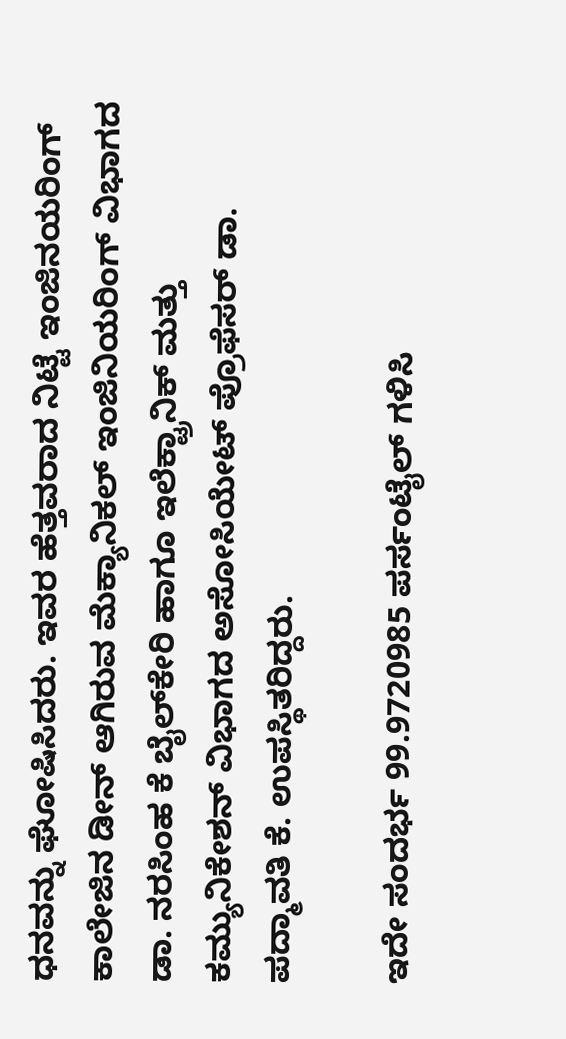ಧನವನ್ನು ಘೋಷಿಸಿದರು. ಇವರ ಹೆತ್ತವರಾದ ನಿಟ್ಟೆ ಇಂಜಿನಯರಿಂಗ್ ಕಾಲೇಜಿನ ಡೀನ್ ಆಗಿರುವ ಮೆಕ್ಯಾನಿಕಲ್ ಇಂಜಿನಿಯರಿಂಗ್ ವಿಭಾಗದ ಡಾ. ನರಸಿಂಹ ಕೆ ಬೈಲ್‌ಕೇರಿ ಹಾಗೂ ಇಲೆಕ್ಟ್ರಾನಿಕ್ ಮತ್ತು ಕಮ್ಯುನಿಕೇಶನ್ ವಿಭಾಗದ ಅಸೋಸಿಯೇಟ್ ಪ್ರೊಫೆಸರ್ ಡಾ. ಪದ್ಮಾವತಿ ಕೆ. ಉಪಸ್ಥಿತರಿದ್ದರು.

ಇದೇ ಸಂದರ್ಭ 99.9720985 ಪರ್ಸಂಟೈಲ್ ಗಳಿಸಿ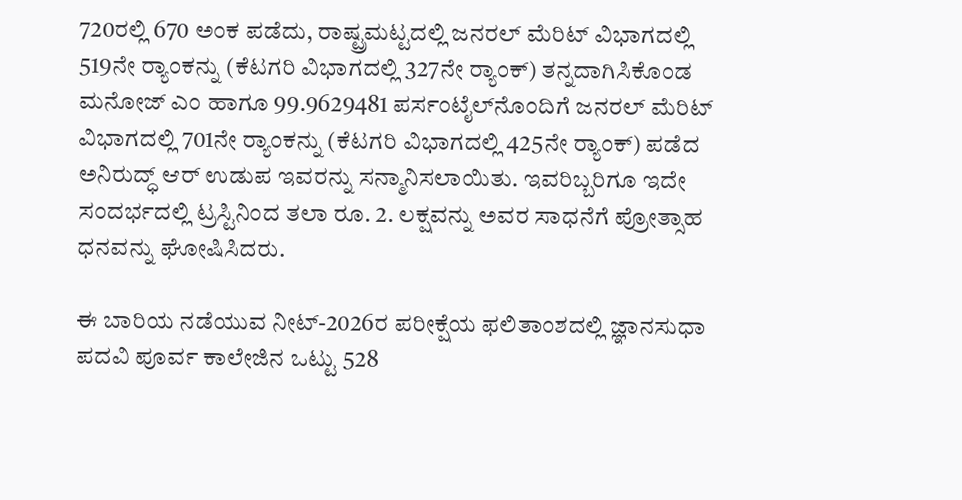720ರಲ್ಲಿ 670 ಅಂಕ ಪಡೆದು, ರಾಷ್ಟ್ರಮಟ್ಟದಲ್ಲಿ ಜನರಲ್ ಮೆರಿಟ್ ವಿಭಾಗದಲ್ಲಿ 519ನೇ ರ‍್ಯಾಂಕನ್ನು (ಕೆಟಗರಿ ವಿಭಾಗದಲ್ಲಿ 327ನೇ ರ‍್ಯಾಂಕ್) ತನ್ನದಾಗಿಸಿಕೊಂಡ ಮನೋಜ್ ಎಂ ಹಾಗೂ 99.9629481 ಪರ್ಸಂಟೈಲ್‌ನೊಂದಿಗೆ ಜನರಲ್ ಮೆರಿಟ್ ವಿಭಾಗದಲ್ಲಿ 701ನೇ ರ‍್ಯಾಂಕನ್ನು (ಕೆಟಗರಿ ವಿಭಾಗದಲ್ಲಿ 425ನೇ ರ‍್ಯಾಂಕ್) ಪಡೆದ ಅನಿರುದ್ಧ್ ಆರ್ ಉಡುಪ ಇವರನ್ನು ಸನ್ಮಾನಿಸಲಾಯಿತು. ಇವರಿಬ್ಬರಿಗೂ ಇದೇ ಸಂದರ್ಭದಲ್ಲಿ ಟ್ರಸ್ಟಿನಿಂದ ತಲಾ ರೂ. 2. ಲಕ್ಷವನ್ನು ಅವರ ಸಾಧನೆಗೆ ಪ್ರೋತ್ಸಾಹ ಧನವನ್ನು ಘೋಷಿಸಿದರು.

ಈ ಬಾರಿಯ ನಡೆಯುವ ನೀಟ್-2026ರ ಪರೀಕ್ಷೆಯ ಫಲಿತಾಂಶದಲ್ಲಿ ಜ್ಞಾನಸುಧಾ ಪದವಿ ಪೂರ್ವ ಕಾಲೇಜಿನ ಒಟ್ಟು 528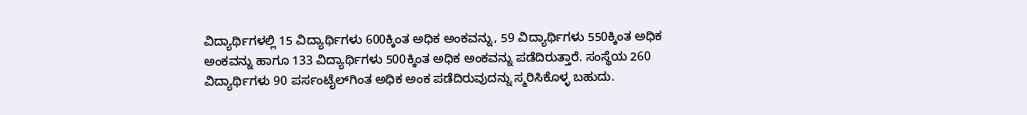ವಿದ್ಯಾರ್ಥಿಗಳಲ್ಲಿ 15 ವಿದ್ಯಾರ್ಥಿಗಳು 600ಕ್ಕಿಂತ ಅಧಿಕ ಅಂಕವನ್ನು, 59 ವಿದ್ಯಾರ್ಥಿಗಳು 550ಕ್ಕಿಂತ ಅಧಿಕ ಅಂಕವನ್ನು ಹಾಗೂ 133 ವಿದ್ಯಾರ್ಥಿಗಳು 500ಕ್ಕಿಂತ ಅಧಿಕ ಅಂಕವನ್ನು ಪಡೆದಿರುತ್ತಾರೆ. ಸಂಸ್ಥೆಯ 260 ವಿದ್ಯಾರ್ಥಿಗಳು 90 ಪರ್ಸಂಟೈಲ್‌ಗಿಂತ ಅಧಿಕ ಅಂಕ ಪಡೆದಿರುವುದನ್ನು ಸ್ಮರಿಸಿಕೊಳ್ಳ ಬಹುದು.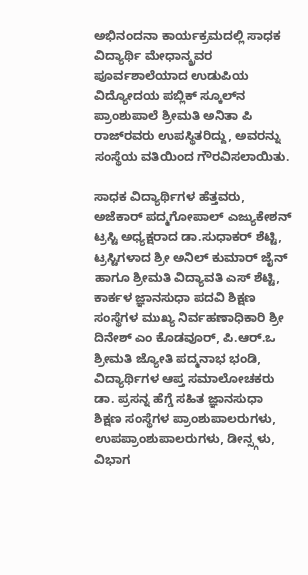ಅಭಿನಂದನಾ ಕಾರ್ಯಕ್ರಮದಲ್ಲಿ ಸಾಧಕ ವಿದ್ಯಾರ್ಥಿ ಮೇಧಾನ್ಶ್ರವರ ಪೂರ್ವಶಾಲೆಯಾದ ಉಡುಪಿಯ ವಿದ್ಯೋದಯ ಪಬ್ಲಿಕ್ ಸ್ಕೂಲ್‌ನ ಪ್ರಾಂಶುಪಾಲೆ ಶ್ರೀಮತಿ ಅನಿತಾ ಪಿ ರಾಜ್‌ರವರು ಉಪಸ್ಥಿತರಿದ್ದು, ಅವರನ್ನು ಸಂಸ್ಥೆಯ ವತಿಯಿಂದ ಗೌರವಿಸಲಾಯಿತು.

ಸಾಧಕ ವಿದ್ಯಾರ್ಥಿಗಳ ಹೆತ್ತವರು, ಅಜೆಕಾರ್ ಪದ್ಮಗೋಪಾಲ್ ಎಜ್ಯುಕೇಶನ್ ಟ್ರಸ್ಟಿ ಅಧ್ಯಕ್ಷರಾದ ಡಾ.ಸುಧಾಕರ್ ಶೆಟ್ಟಿ, ಟ್ರಸ್ಟಿಗಳಾದ ಶ್ರೀ ಅನಿಲ್ ಕುಮಾರ್ ಜೈನ್ ಹಾಗೂ ಶ್ರೀಮತಿ ವಿದ್ಯಾವತಿ ಎಸ್ ಶೆಟ್ಟಿ, ಕಾರ್ಕಳ ಜ್ಞಾನಸುಧಾ ಪದವಿ ಶಿಕ್ಷಣ ಸಂಸ್ಥೆಗಳ ಮುಖ್ಯ ನಿರ್ವಹಣಾಧಿಕಾರಿ ಶ್ರೀ ದಿನೇಶ್ ಎಂ ಕೊಡವೂರ್, ಪಿ.ಆರ್.ಒ ಶ್ರೀಮತಿ ಜ್ಯೋತಿ ಪದ್ಮನಾಭ ಭಂಡಿ, ವಿದ್ಯಾರ್ಥಿಗಳ ಆಪ್ತ ಸಮಾಲೋಚಕರು ಡಾ. ಪ್ರಸನ್ನ ಹೆಗ್ಡೆ ಸಹಿತ ಜ್ಞಾನಸುಧಾ ಶಿಕ್ಷಣ ಸಂಸ್ಥೆಗಳ ಪ್ರಾಂಶುಪಾಲರುಗಳು, ಉಪಪ್ರಾಂಶುಪಾಲರುಗಳು, ಡೀನ್ಸ್ಗಳು, ವಿಭಾಗ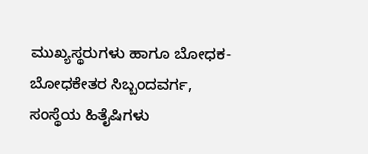ಮುಖ್ಯಸ್ಥರುಗಳು ಹಾಗೂ ಬೋಧಕ-ಬೋಧಕೇತರ ಸಿಬ್ಬಂದವರ್ಗ, ಸಂಸ್ಥೆಯ ಹಿತೈಷಿಗಳು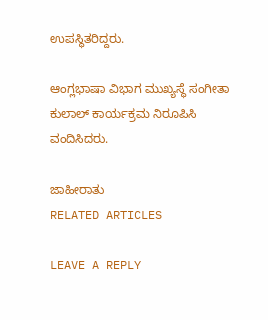ಉಪಸ್ಥಿತರಿದ್ದರು.

ಆಂಗ್ಲಭಾಷಾ ವಿಭಾಗ ಮುಖ್ಯಸ್ಥೆ ಸಂಗೀತಾ ಕುಲಾಲ್ ಕಾರ್ಯಕ್ರಮ ನಿರೂಪಿಸಿ ವಂದಿಸಿದರು.

ಜಾಹೀರಾತು
RELATED ARTICLES

LEAVE A REPLY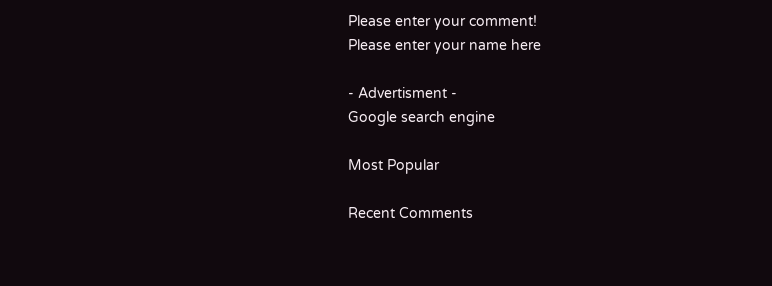Please enter your comment!
Please enter your name here

- Advertisment -
Google search engine

Most Popular

Recent Comments